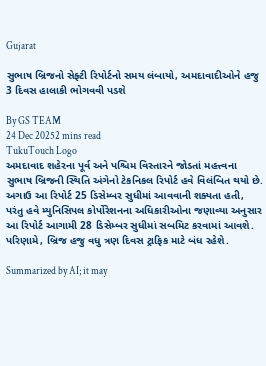Gujarat

સુભાષ બ્રિજનો સેફ્ટી રિપોર્ટનો સમય લંબાયો, અમદાવાદીઓને હજુ 3 દિવસ હાલાકી ભોગવવી પડશે

By GS TEAM
24 Dec 20252 mins read
TukuTouch Logo
અમદાવાદ શહેરના પૂર્વ અને પશ્ચિમ વિસ્તારને જોડતાં મહત્ત્વના સુભાષ બ્રિજની સ્થિતિ અંગેનો ટેકનિકલ રિપોર્ટ હવે વિલંબિત થયો છે. અગાઉ આ રિપોર્ટ 25 ડિસેમ્બર સુધીમાં આવવાની શક્યતા હતી, પરંતુ હવે મ્યુનિસિપલ કોર્પોરેશનના અધિકારીઓના જણાવ્યા અનુસાર આ રિપોર્ટ આગામી 28 ડિસેમ્બર સુધીમાં સબમિટ કરવામાં આવશે. પરિણામે, બ્રિજ હજુ વધુ ત્રણ દિવસ ટ્રાફિક માટે બંધ રહેશે.

Summarized by AI; it may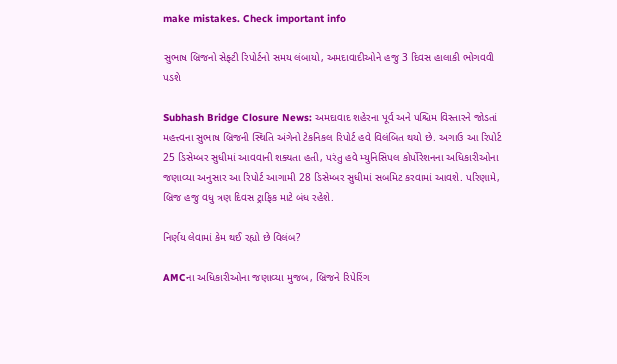make mistakes. Check important info

સુભાષ બ્રિજનો સેફ્ટી રિપોર્ટનો સમય લંબાયો, અમદાવાદીઓને હજુ 3 દિવસ હાલાકી ભોગવવી પડશે

Subhash Bridge Closure News: અમદાવાદ શહેરના પૂર્વ અને પશ્ચિમ વિસ્તારને જોડતાં મહત્ત્વના સુભાષ બ્રિજની સ્થિતિ અંગેનો ટેકનિકલ રિપોર્ટ હવે વિલંબિત થયો છે. અગાઉ આ રિપોર્ટ 25 ડિસેમ્બર સુધીમાં આવવાની શક્યતા હતી, પરંતુ હવે મ્યુનિસિપલ કોર્પોરેશનના અધિકારીઓના જણાવ્યા અનુસાર આ રિપોર્ટ આગામી 28 ડિસેમ્બર સુધીમાં સબમિટ કરવામાં આવશે. પરિણામે, બ્રિજ હજુ વધુ ત્રણ દિવસ ટ્રાફિક માટે બંધ રહેશે.

નિર્ણય લેવામાં કેમ થઈ રહ્યો છે વિલંબ?

AMCના અધિકારીઓના જણાવ્યા મુજબ, બ્રિજને રિપેરિંગ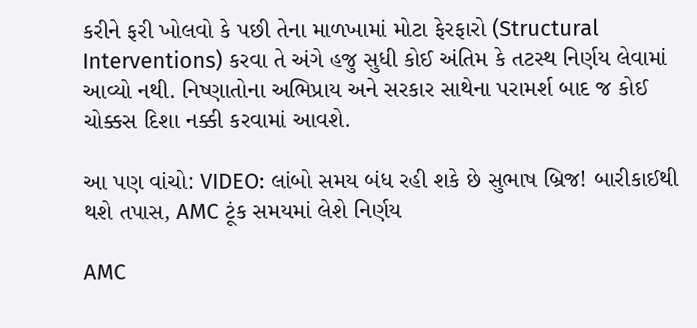કરીને ફરી ખોલવો કે પછી તેના માળખામાં મોટા ફેરફારો (Structural Interventions) કરવા તે અંગે હજુ સુધી કોઈ અંતિમ કે તટસ્થ નિર્ણય લેવામાં આવ્યો નથી. નિષ્ણાતોના અભિપ્રાય અને સરકાર સાથેના પરામર્શ બાદ જ કોઈ ચોક્કસ દિશા નક્કી કરવામાં આવશે.

આ પણ વાંચો: VIDEO: લાંબો સમય બંધ રહી શકે છે સુભાષ બ્રિજ! બારીકાઈથી થશે તપાસ, AMC ટૂંક સમયમાં લેશે નિર્ણય

AMC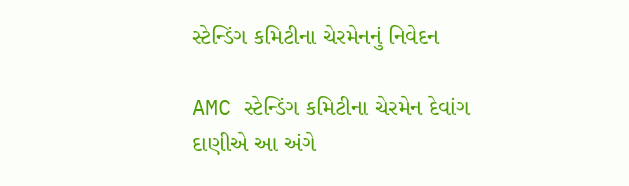સ્ટેન્ડિંગ કમિટીના ચેરમેનનું નિવેદન

AMC સ્ટેન્ડિંગ કમિટીના ચેરમેન દેવાંગ દાણીએ આ અંગે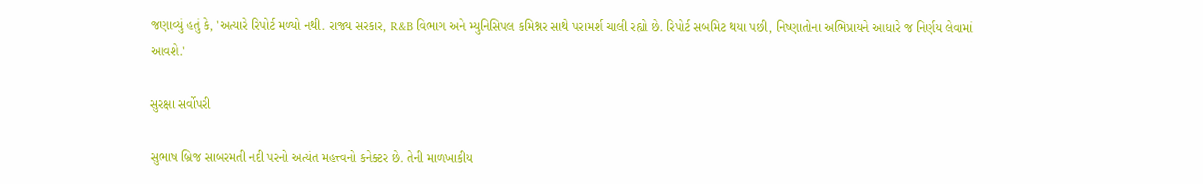જણાવ્યું હતું કે, 'અત્યારે રિપોર્ટ મળ્યો નથી. રાજ્ય સરકાર, R&B વિભાગ અને મ્યુનિસિપલ કમિશ્નર સાથે પરામર્શ ચાલી રહ્યો છે. રિપોર્ટ સબમિટ થયા પછી, નિષ્ણાતોના અભિપ્રાયને આધારે જ નિર્ણય લેવામાં આવશે.'

સુરક્ષા સર્વોપરી

સુભાષ બ્રિજ સાબરમતી નદી પરનો અત્યંત મહત્ત્વનો કનેક્ટર છે. તેની માળખાકીય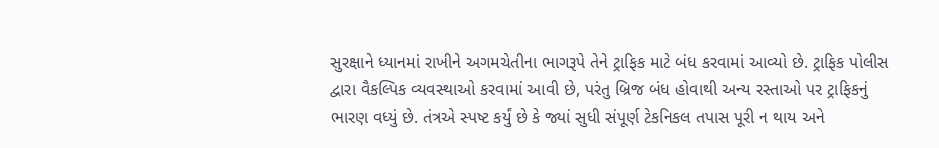સુરક્ષાને ધ્યાનમાં રાખીને અગમચેતીના ભાગરૂપે તેને ટ્રાફિક માટે બંધ કરવામાં આવ્યો છે. ટ્રાફિક પોલીસ દ્વારા વૈકલ્પિક વ્યવસ્થાઓ કરવામાં આવી છે, પરંતુ બ્રિજ બંધ હોવાથી અન્ય રસ્તાઓ પર ટ્રાફિકનું ભારણ વધ્યું છે. તંત્રએ સ્પષ્ટ કર્યું છે કે જ્યાં સુધી સંપૂર્ણ ટેકનિકલ તપાસ પૂરી ન થાય અને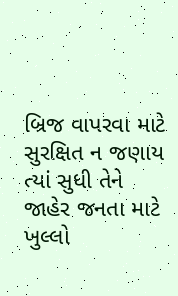બ્રિજ વાપરવા માટે સુરક્ષિત ન જણાય ત્યાં સુધી તેને જાહેર જનતા માટે ખુલ્લો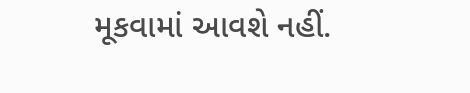મૂકવામાં આવશે નહીં.